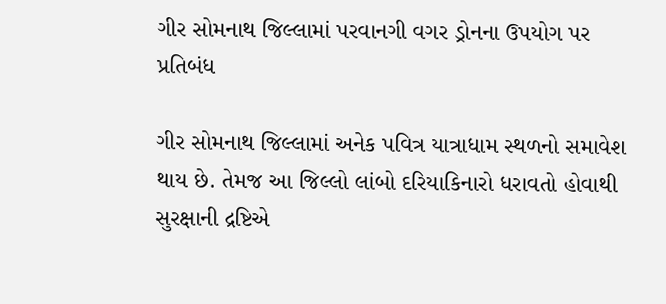ગીર સોમનાથ જિલ્લામાં પરવાનગી વગર ડ્રોનના ઉપયોગ પર પ્રતિબંધ

ગીર સોમનાથ જિલ્લામાં અનેક પવિત્ર યાત્રાધામ સ્થળનો સમાવેશ થાય છે. તેમજ આ જિલ્લો લાંબો દરિયાકિનારો ધરાવતો હોવાથી સુરક્ષાની દ્રષ્ટિએ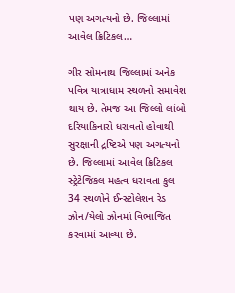પણ અગત્યનો છે. જિલ્લામાં આવેલ ક્રિટિકલ…

ગીર સોમનાથ જિલ્લામાં અનેક પવિત્ર યાત્રાધામ સ્થળનો સમાવેશ થાય છે. તેમજ આ જિલ્લો લાંબો દરિયાકિનારો ધરાવતો હોવાથી સુરક્ષાની દ્રષ્ટિએ પણ અગત્યનો છે. જિલ્લામાં આવેલ ક્રિટિકલ સ્ટ્રેટેજિકલ મહત્વ ધરાવતા કુલ 34 સ્થળોને ઈન્સ્ટોલેશન રેડ ઝોન/યેલો ઝોનમાં વિભાજિત કરવામાં આવ્યા છે.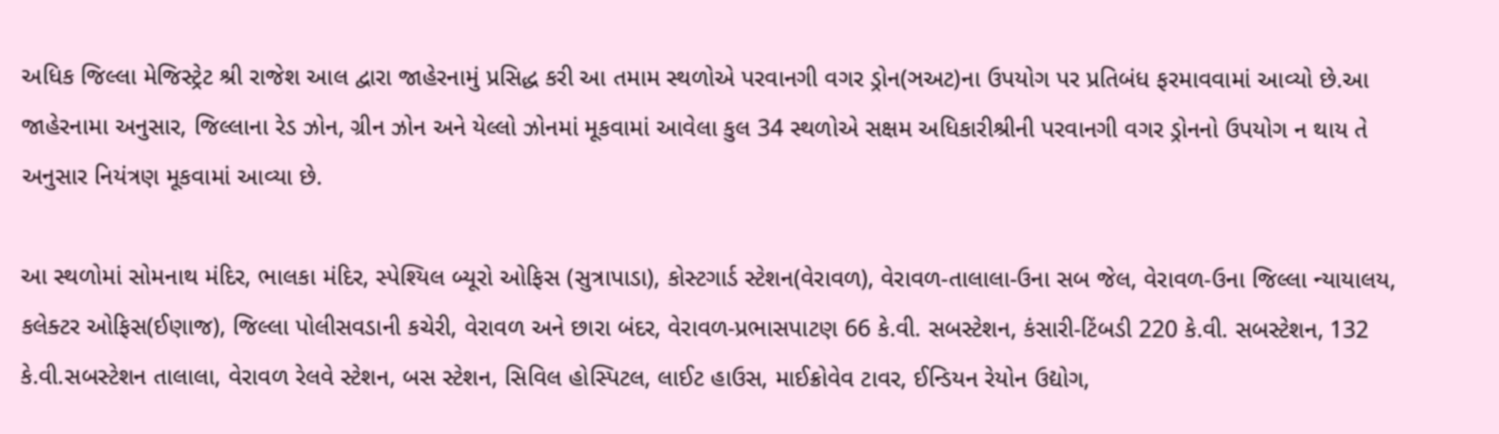અધિક જિલ્લા મેજિસ્ટ્રેટ શ્રી રાજેશ આલ દ્વારા જાહેરનામું પ્રસિદ્ધ કરી આ તમામ સ્થળોએ પરવાનગી વગર ડ્રોન(ઞઅટ)ના ઉપયોગ પર પ્રતિબંધ ફરમાવવામાં આવ્યો છે.આ જાહેરનામા અનુસાર, જિલ્લાના રેડ ઝોન, ગ્રીન ઝોન અને યેલ્લો ઝોનમાં મૂકવામાં આવેલા કુલ 34 સ્થળોએ સક્ષમ અધિકારીશ્રીની પરવાનગી વગર ડ્રોનનો ઉપયોગ ન થાય તે અનુસાર નિયંત્રણ મૂકવામાં આવ્યા છે.

આ સ્થળોમાં સોમનાથ મંદિર, ભાલકા મંદિર, સ્પેશ્યિલ બ્યૂરો ઓફિસ (સુત્રાપાડા), કોસ્ટગાર્ડ સ્ટેશન(વેરાવળ), વેરાવળ-તાલાલા-ઉના સબ જેલ, વેરાવળ-ઉના જિલ્લા ન્યાયાલય, કલેક્ટર ઓફિસ(ઈણાજ), જિલ્લા પોલીસવડાની કચેરી, વેરાવળ અને છારા બંદર, વેરાવળ-પ્રભાસપાટણ 66 કે.વી. સબસ્ટેશન, કંસારી-ટિંબડી 220 કે.વી. સબસ્ટેશન, 132 કે.વી.સબસ્ટેશન તાલાલા, વેરાવળ રેલવે સ્ટેશન, બસ સ્ટેશન, સિવિલ હોસ્પિટલ, લાઈટ હાઉસ, માઈક્રોવેવ ટાવર, ઈન્ડિયન રેયોન ઉદ્યોગ,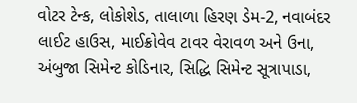વોટર ટેન્ક, લોકોશેડ, તાલાળા હિરણ ડેમ-2, નવાબંદર લાઈટ હાઉસ, માઈક્રોવેવ ટાવર વેરાવળ અને ઉના, અંબુજા સિમેન્ટ કોડિનાર, સિદ્ધિ સિમેન્ટ સૂત્રાપાડા,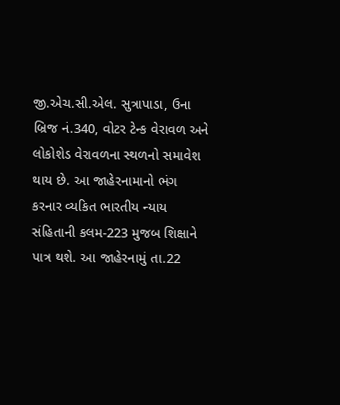જી.એચ.સી.એલ. સુત્રાપાડા, ઉના બ્રિજ નં.340, વોટર ટેન્ક વેરાવળ અને લોકોશેડ વેરાવળના સ્થળનો સમાવેશ થાય છે. આ જાહેરનામાનો ભંગ કરનાર વ્યકિત ભારતીય ન્યાય સંહિતાની કલમ-223 મુજબ શિક્ષાને પાત્ર થશે. આ જાહેરનામું તા.22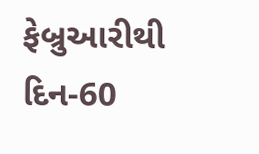ફેબ્રુઆરીથી દિન-60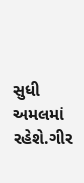સુધી અમલમાં રહેશે.ગીર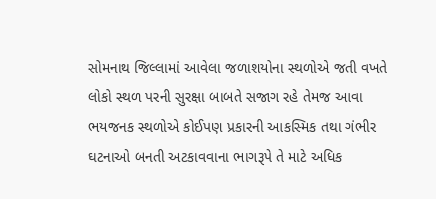સોમનાથ જિલ્લામાં આવેલા જળાશયોના સ્થળોએ જતી વખતે લોકો સ્થળ પરની સુરક્ષા બાબતે સજાગ રહે તેમજ આવા ભયજનક સ્થળોએ કોઈપણ પ્રકારની આકસ્મિક તથા ગંભીર ઘટનાઓ બનતી અટકાવવાના ભાગરૂપે તે માટે અધિક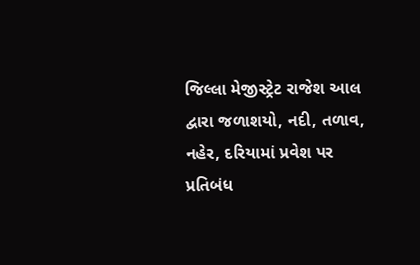જિલ્લા મેજીસ્ટ્રેટ રાજેશ આલ દ્વારા જળાશયો, નદી, તળાવ, નહેર, દરિયામાં પ્રવેશ પર પ્રતિબંધ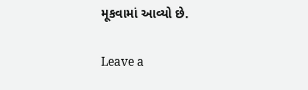મૂકવામાં આવ્યો છે.

Leave a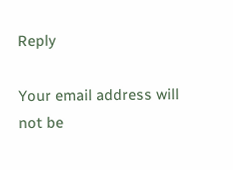Reply

Your email address will not be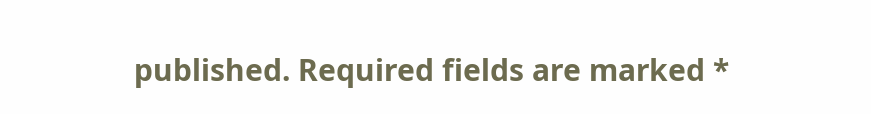published. Required fields are marked *